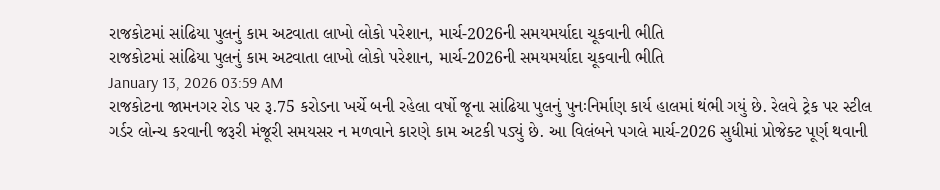રાજકોટમાં સાંઢિયા પુલનું કામ અટવાતા લાખો લોકો પરેશાન, માર્ચ-2026ની સમયમર્યાદા ચૂકવાની ભીતિ
રાજકોટમાં સાંઢિયા પુલનું કામ અટવાતા લાખો લોકો પરેશાન, માર્ચ-2026ની સમયમર્યાદા ચૂકવાની ભીતિ
January 13, 2026 03:59 AM
રાજકોટના જામનગર રોડ પર રૂ.75 કરોડના ખર્ચે બની રહેલા વર્ષો જૂના સાંઢિયા પુલનું પુનઃનિર્માણ કાર્ય હાલમાં થંભી ગયું છે. રેલવે ટ્રેક પર સ્ટીલ ગર્ડર લોન્ચ કરવાની જરૂરી મંજૂરી સમયસર ન મળવાને કારણે કામ અટકી પડ્યું છે. આ વિલંબને પગલે માર્ચ-2026 સુધીમાં પ્રોજેક્ટ પૂર્ણ થવાની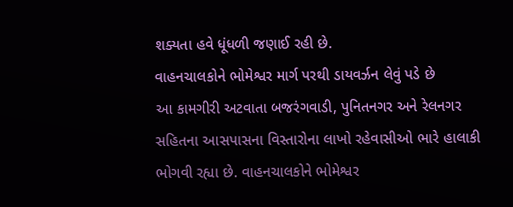શક્યતા હવે ધૂંધળી જણાઈ રહી છે.
વાહનચાલકોને ભોમેશ્વર માર્ગ પરથી ડાયવર્ઝન લેવું પડે છે
આ કામગીરી અટવાતા બજરંગવાડી, પુનિતનગર અને રેલનગર સહિતના આસપાસના વિસ્તારોના લાખો રહેવાસીઓ ભારે હાલાકી ભોગવી રહ્યા છે. વાહનચાલકોને ભોમેશ્વર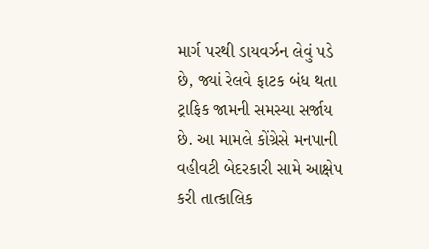માર્ગ પરથી ડાયવર્ઝન લેવું પડે છે, જ્યાં રેલવે ફાટક બંધ થતા ટ્રાફિક જામની સમસ્યા સર્જાય છે. આ મામલે કોંગ્રેસે મનપાની વહીવટી બેદરકારી સામે આક્ષેપ કરી તાત્કાલિક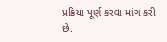પ્રક્રિયા પૂર્ણ કરવા માંગ કરી છે.